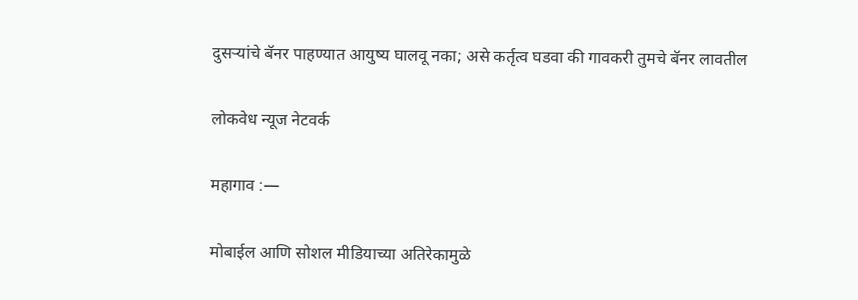दुसऱ्यांचे बॅनर पाहण्यात आयुष्य घालवू नका; असे कर्तृत्व घडवा की गावकरी तुमचे बॅनर लावतील

लोकवेध न्यूज नेटवर्क

महागाव :—

मोबाईल आणि सोशल मीडियाच्या अतिरेकामुळे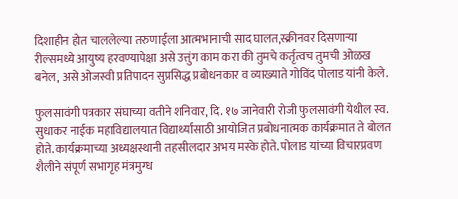दिशाहीन होत चाललेल्या तरुणाईला आत्मभानाची साद घालत,स्क्रीनवर दिसणाऱ्या रील्समध्ये आयुष्य हरवण्यापेक्षा असे उत्तुंग काम करा की तुमचे कर्तृत्वच तुमची ओळख बनेल, असे ओजस्वी प्रतिपादन सुप्रसिद्ध प्रबोधनकार व व्याख्याते गोविंद पोलाड यांनी केले.

फुलसावंगी पत्रकार संघाच्या वतीने शनिवार, दि. १७ जानेवारी रोजी फुलसावंगी येथील स्व. सुधाकर नाईक महाविद्यालयात विद्यार्थ्यांसाठी आयोजित प्रबोधनात्मक कार्यक्रमात ते बोलत होते. कार्यक्रमाच्या अध्यक्षस्थानी तहसीलदार अभय मस्के होते. पोलाड यांच्या विचारप्रवण शैलीने संपूर्ण सभागृह मंत्रमुग्ध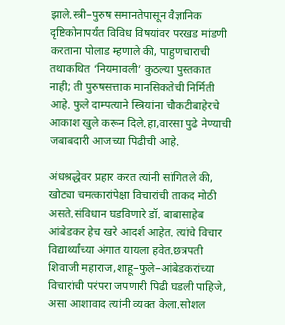झाले.स्त्री–पुरुष समानतेपासून वैज्ञानिक दृष्टिकोनापर्यंत विविध विषयांवर परखड मांडणी करताना पोलाड म्हणाले की, पाहुणचाराची तथाकथित ‘नियमावली’ कुठल्या पुस्तकात नाही; ती पुरुषसत्ताक मानसिकतेची निर्मिती आहे. फुले दाम्पत्याने स्त्रियांना चौकटीबाहेरचे आकाश खुले करून दिले.हा,वारसा पुढे नेण्याची जबाबदारी आजच्या पिढीची आहे.

अंधश्रद्धेवर प्रहार करत त्यांनी सांगितले की, खोट्या चमत्कारांपेक्षा विचारांची ताकद मोठी असते.संविधान घडविणारे डॉ. बाबासाहेब आंबेडकर हेच खरे आदर्श आहेत. त्यांचे विचार विद्यार्थ्यांच्या अंगात यायला हवेत.छत्रपती शिवाजी महाराज,शाहू–फुले–आंबेडकरांच्या विचारांची परंपरा जपणारी पिढी घडली पाहिजे, असा आशावाद त्यांनी व्यक्त केला.सोशल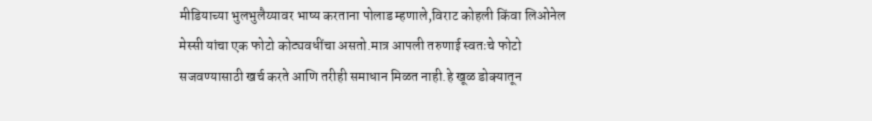मीडियाच्या भुलभुलैय्यावर भाष्य करताना पोलाड म्हणाले,विराट कोहली किंवा लिओनेल मेस्सी यांचा एक फोटो कोट्यवधींचा असतो.मात्र आपली तरुणाई स्वतःचे फोटो सजवण्यासाठी खर्च करते आणि तरीही समाधान मिळत नाही.हे खूळ डोक्यातून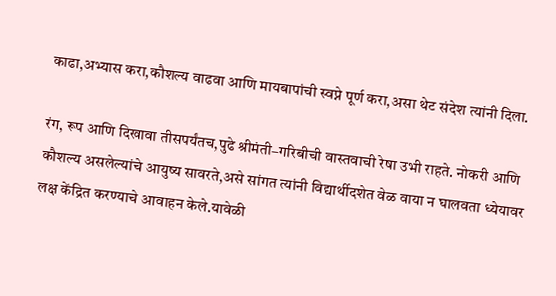काढा,अभ्यास करा,कौशल्य वाढवा आणि मायबापांची स्वप्ने पूर्ण करा,असा थेट संदेश त्यांनी दिला.

रंग, रूप आणि दिखावा तीसपर्यंतच,पुढे श्रीमंती–गरिबीची वास्तवाची रेषा उभी राहते. नोकरी आणि कौशल्य असलेल्यांचे आयुष्य सावरते,असे सांगत त्यांनी विद्यार्थीदशेत वेळ वाया न घालवता ध्येयावर लक्ष केंद्रित करण्याचे आवाहन केले.यावेळी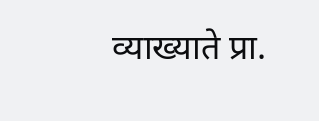व्याख्याते प्रा.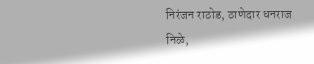निरंजन राठोड, ठाणेदार धनराज निळे,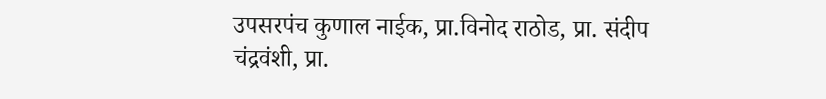उपसरपंच कुणाल नाईक, प्रा.विनोद राठोड, प्रा. संदीप चंद्रवंशी, प्रा.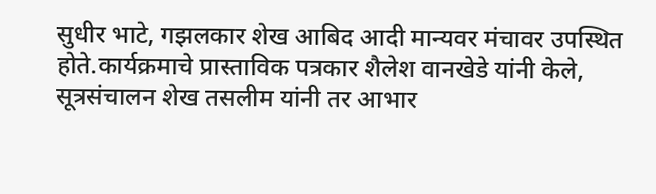सुधीर भाटे, गझलकार शेख आबिद आदी मान्यवर मंचावर उपस्थित होते.कार्यक्रमाचे प्रास्ताविक पत्रकार शैलेश वानखेडे यांनी केले, सूत्रसंचालन शेख तसलीम यांनी तर आभार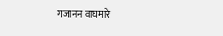गजानन वाघमारे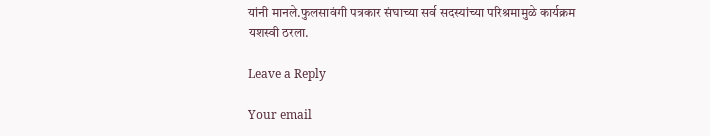यांनी मानले.फुलसावंगी पत्रकार संघाच्या सर्व सदस्यांच्या परिश्रमामुळे कार्यक्रम यशस्वी ठरला.

Leave a Reply

Your email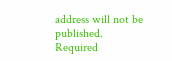address will not be published. Required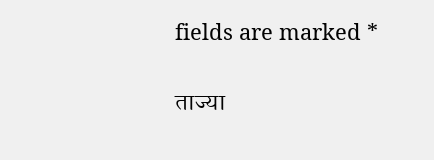fields are marked *

ताज्या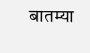बातम्या